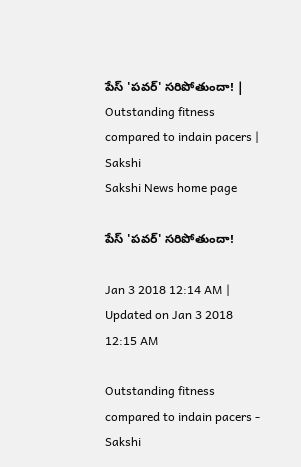పేస్‌ 'పవర్‌' సరిపోతుందా! | Outstanding fitness compared to indain pacers | Sakshi
Sakshi News home page

పేస్‌ 'పవర్‌' సరిపోతుందా!

Jan 3 2018 12:14 AM | Updated on Jan 3 2018 12:15 AM

Outstanding fitness compared to indain pacers - Sakshi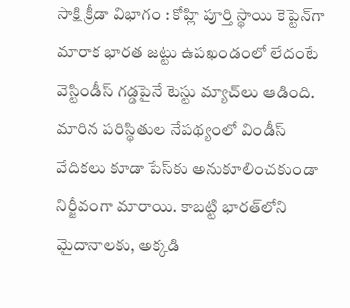సాక్షి క్రీడా విభాగం : కోహ్లి పూర్తి స్థాయి కెప్టెన్‌గా మారాక భారత జట్టు ఉపఖండంలో లేదంటే వెస్టిండీస్‌ గడ్డపైనే టెస్టు మ్యాచ్‌లు ఆడింది. మారిన పరిస్థితుల నేపథ్యంలో విండీస్‌ వేదికలు కూడా పేస్‌కు అనుకూలించకుండా నిర్జీవంగా మారాయి. కాబట్టి భారత్‌లోని మైదానాలకు, అక్కడి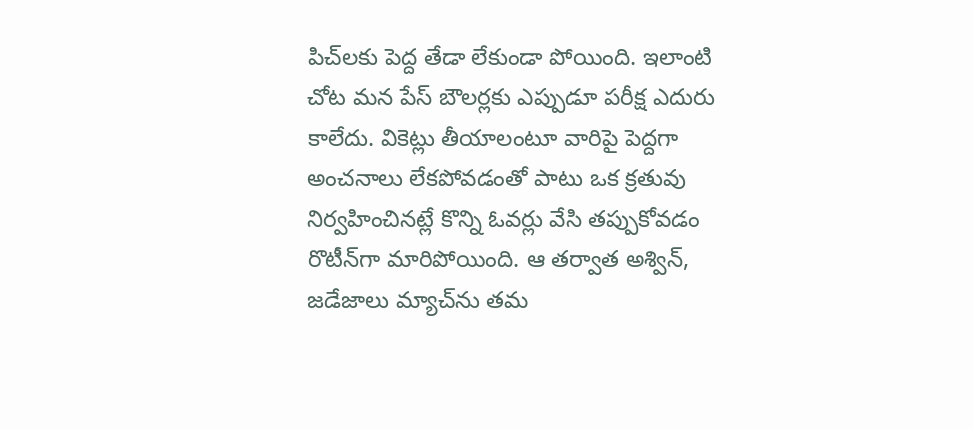పిచ్‌లకు పెద్ద తేడా లేకుండా పోయింది. ఇలాంటి చోట మన పేస్‌ బౌలర్లకు ఎప్పుడూ పరీక్ష ఎదురు కాలేదు. వికెట్లు తీయాలంటూ వారిపై పెద్దగా అంచనాలు లేకపోవడంతో పాటు ఒక క్రతువు నిర్వహించినట్లే కొన్ని ఓవర్లు వేసి తప్పుకోవడం రొటీన్‌గా మారిపోయింది. ఆ తర్వాత అశ్విన్, జడేజాలు మ్యాచ్‌ను తమ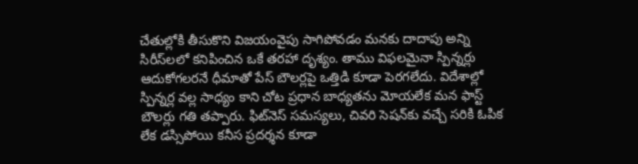చేతుల్లోకి తీసుకొని విజయంవైపు సాగిపోవడం మనకు దాదాపు అన్ని సిరీస్‌లలో కనిపించిన ఒకే తరహా దృశ్యం. తాము విఫలమైనా స్పిన్నర్లు ఆదుకోగలరనే ధీమాతో పేస్‌ బౌలర్లపై ఒత్తిడి కూడా పెరగలేదు. విదేశాల్లో స్పిన్నర్ల వల్ల సాధ్యం కాని చోట ప్రధాన బాధ్యతను మోయలేక మన ఫాస్ట్‌ బౌలర్లు గతి తప్పారు. ఫిట్‌నెస్‌ సమస్యలు, చివరి సెషన్‌కు వచ్చే సరికి ఓపిక లేక డస్సిపోయి కనీస ప్రదర్శన కూడా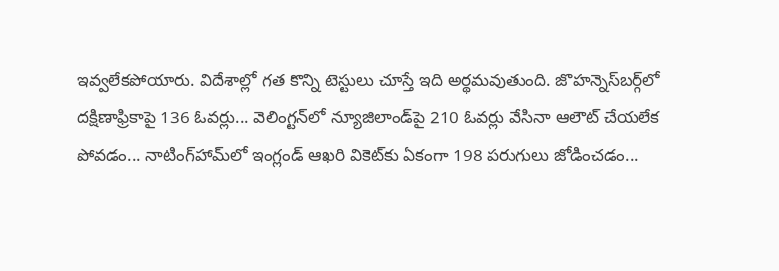ఇవ్వలేకపోయారు. విదేశాల్లో గత కొన్ని టెస్టులు చూస్తే ఇది అర్థమవుతుంది. జొహన్నెస్‌బర్గ్‌లో దక్షిణాఫ్రికాపై 136 ఓవర్లు... వెలింగ్టన్‌లో న్యూజిలాండ్‌పై 210 ఓవర్లు వేసినా ఆలౌట్‌ చేయలేక పోవడం... నాటింగ్‌హామ్‌లో ఇంగ్లండ్‌ ఆఖరి వికెట్‌కు ఏకంగా 198 పరుగులు జోడించడం...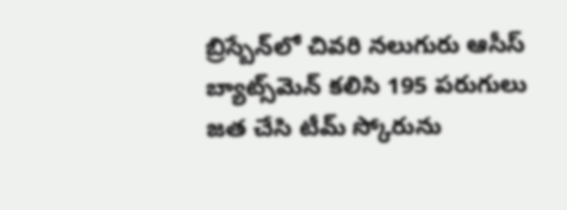బ్రిస్బేన్‌లో చివరి నలుగురు ఆసీస్‌ బ్యాట్స్‌మెన్‌ కలిసి 195 పరుగులు జత చేసి టీమ్‌ స్కోరును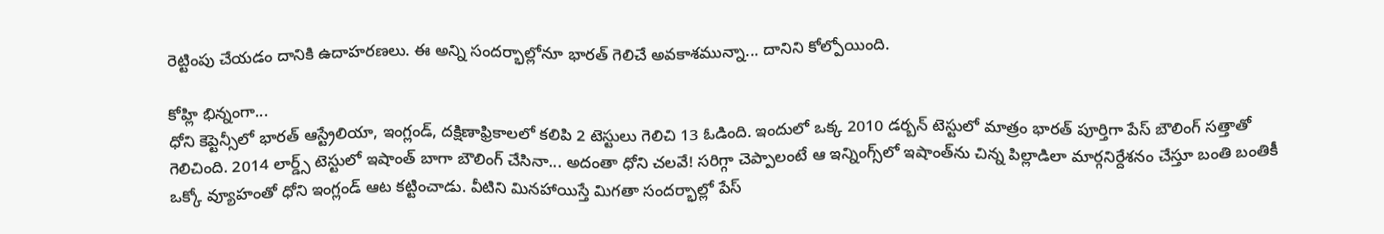రెట్టింపు చేయడం దానికి ఉదాహరణలు. ఈ అన్ని సందర్భాల్లోనూ భారత్‌ గెలిచే అవకాశమున్నా... దానిని కోల్పోయింది.

కోహ్లి భిన్నంగా...
ధోని కెప్టెన్సీలో భారత్‌ ఆస్ట్రేలియా, ఇంగ్లండ్, దక్షిణాఫ్రికాలలో కలిపి 2 టెస్టులు గెలిచి 13 ఓడింది. ఇందులో ఒక్క 2010 డర్బన్‌ టెస్టులో మాత్రం భారత్‌ పూర్తిగా పేస్‌ బౌలింగ్‌ సత్తాతో గెలిచింది. 2014 లార్డ్స్‌ టెస్టులో ఇషాంత్‌ బాగా బౌలింగ్‌ చేసినా... అదంతా ధోని చలవే! సరిగ్గా చెప్పాలంటే ఆ ఇన్నింగ్స్‌లో ఇషాంత్‌ను చిన్న పిల్లాడిలా మార్గనిర్దేశనం చేస్తూ బంతి బంతికీ ఒక్కో వ్యూహంతో ధోని ఇంగ్లండ్‌ ఆట కట్టించాడు. వీటిని మినహాయిస్తే మిగతా సందర్భాల్లో పేస్‌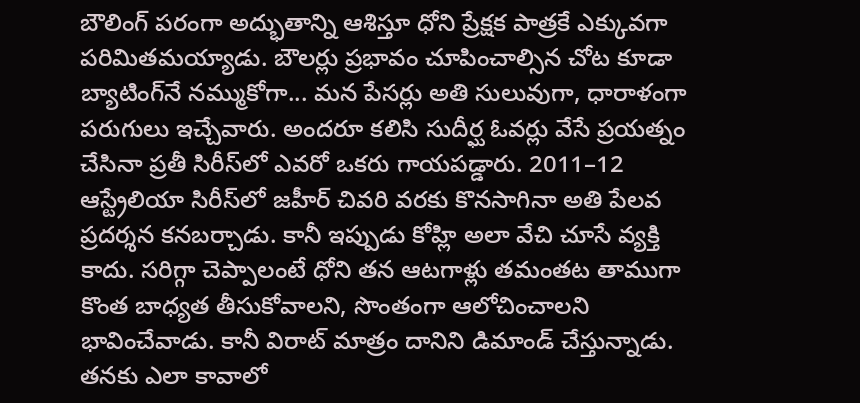బౌలింగ్‌ పరంగా అద్భుతాన్ని ఆశిస్తూ ధోని ప్రేక్షక పాత్రకే ఎక్కువగా పరిమితమయ్యాడు. బౌలర్లు ప్రభావం చూపించాల్సిన చోట కూడా బ్యాటింగ్‌నే నమ్ముకోగా... మన పేసర్లు అతి సులువుగా, ధారాళంగా పరుగులు ఇచ్చేవారు. అందరూ కలిసి సుదీర్ఘ ఓవర్లు వేసే ప్రయత్నం చేసినా ప్రతీ సిరీస్‌లో ఎవరో ఒకరు గాయపడ్డారు. 2011–12 ఆస్ట్రేలియా సిరీస్‌లో జహీర్‌ చివరి వరకు కొనసాగినా అతి పేలవ ప్రదర్శన కనబర్చాడు. కానీ ఇప్పుడు కోహ్లి అలా వేచి చూసే వ్యక్తి కాదు. సరిగ్గా చెప్పాలంటే ధోని తన ఆటగాళ్లు తమంతట తాముగా కొంత బాధ్యత తీసుకోవాలని, సొంతంగా ఆలోచించాలని భావించేవాడు. కానీ విరాట్‌ మాత్రం దానిని డిమాండ్‌ చేస్తున్నాడు. తనకు ఎలా కావాలో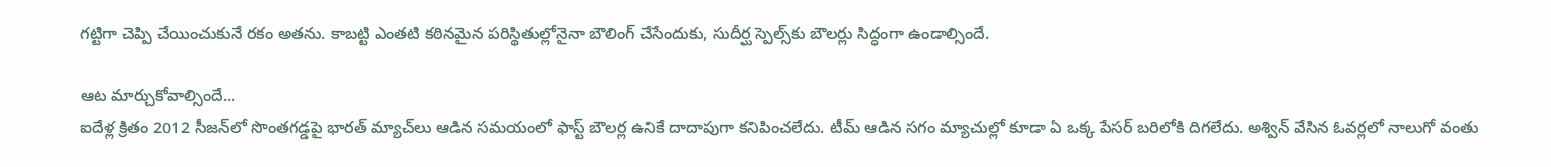గట్టిగా చెప్పి చేయించుకునే రకం అతను. కాబట్టి ఎంతటి కఠినమైన పరిస్థితుల్లోనైనా బౌలింగ్‌ చేసేందుకు, సుదీర్ఘ స్పెల్స్‌కు బౌలర్లు సిద్ధంగా ఉండాల్సిందే.

ఆట మార్చుకోవాల్సిందే...
ఐదేళ్ల క్రితం 2012 సీజన్‌లో సొంతగడ్డపై భారత్‌ మ్యాచ్‌లు ఆడిన సమయంలో ఫాస్ట్‌ బౌలర్ల ఉనికే దాదాపుగా కనిపించలేదు. టీమ్‌ ఆడిన సగం మ్యాచుల్లో కూడా ఏ ఒక్క పేసర్‌ బరిలోకి దిగలేదు. అశ్విన్‌ వేసిన ఓవర్లలో నాలుగో వంతు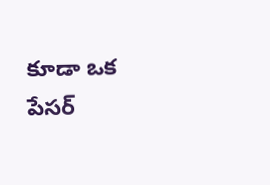కూడా ఒక పేసర్‌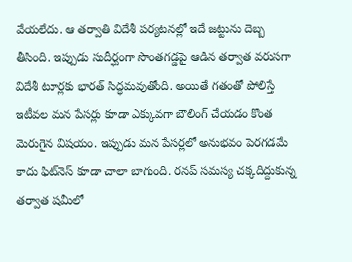వేయలేదు. ఆ తర్వాతి విదేశీ పర్యటనల్లో ఇదే జట్టును దెబ్బ తీసింది. ఇప్పుడు సుదీర్ఘంగా సొంతగడ్డపై ఆడిన తర్వాత వరుసగా విదేశీ టూర్లకు భారత్‌ సిద్ధమవుతోంది. అయితే గతంతో పోలిస్తే ఇటీవల మన పేసర్లు కూడా ఎక్కువగా బౌలింగ్‌ చేయడం కొంత మెరుగైన విషయం. ఇప్పుడు మన పేసర్లలో అనుభవం పెరగడమే కాదు ఫిట్‌నెస్‌ కూడా చాలా బాగుంది. రనప్‌ సమస్య చక్కదిద్దుకున్న తర్వాత షమీలో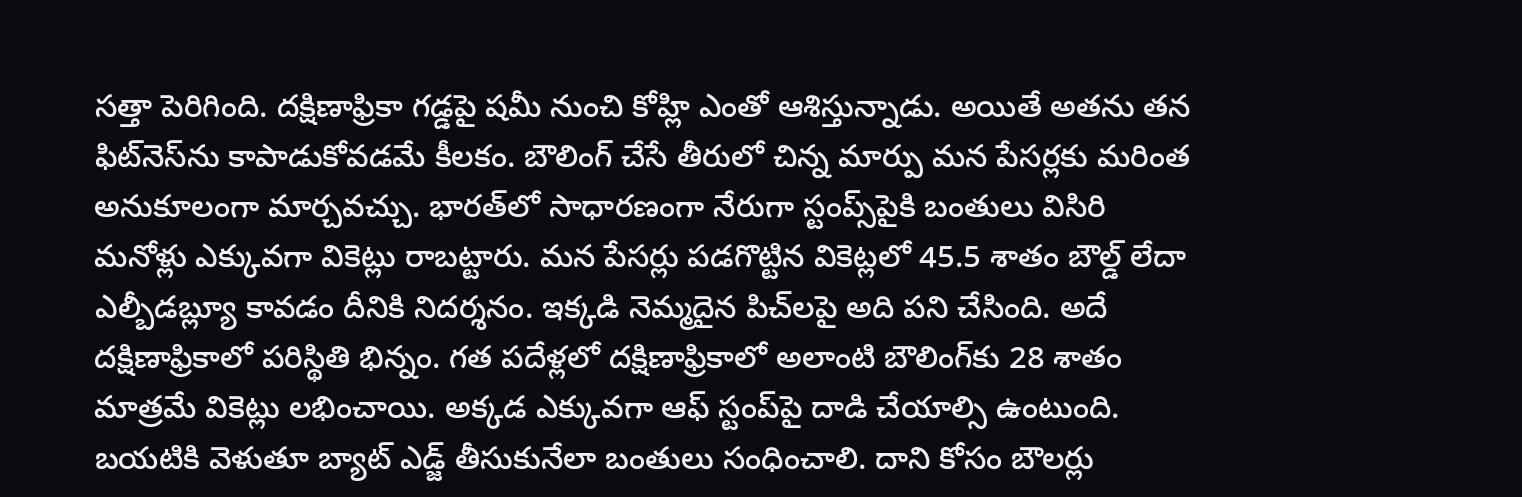సత్తా పెరిగింది. దక్షిణాఫ్రికా గడ్డపై షమీ నుంచి కోహ్లి ఎంతో ఆశిస్తున్నాడు. అయితే అతను తన ఫిట్‌నెస్‌ను కాపాడుకోవడమే కీలకం. బౌలింగ్‌ చేసే తీరులో చిన్న మార్పు మన పేసర్లకు మరింత అనుకూలంగా మార్చవచ్చు. భారత్‌లో సాధారణంగా నేరుగా స్టంప్స్‌పైకి బంతులు విసిరి మనోళ్లు ఎక్కువగా వికెట్లు రాబట్టారు. మన పేసర్లు పడగొట్టిన వికెట్లలో 45.5 శాతం బౌల్డ్‌ లేదా ఎల్బీడబ్ల్యూ కావడం దీనికి నిదర్శనం. ఇక్కడి నెమ్మదైన పిచ్‌లపై అది పని చేసింది. అదే దక్షిణాఫ్రికాలో పరిస్థితి భిన్నం. గత పదేళ్లలో దక్షిణాఫ్రికాలో అలాంటి బౌలింగ్‌కు 28 శాతం మాత్రమే వికెట్లు లభించాయి. అక్కడ ఎక్కువగా ఆఫ్‌ స్టంప్‌పై దాడి చేయాల్సి ఉంటుంది. బయటికి వెళుతూ బ్యాట్‌ ఎడ్జ్‌ తీసుకునేలా బంతులు సంధించాలి. దాని కోసం బౌలర్లు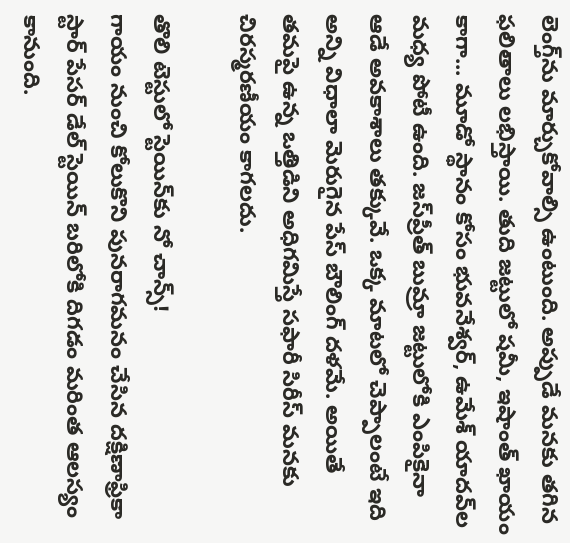లెంగ్త్‌ను మార్చుకోవాల్సి ఉంటుంది. అప్పుడే మనకు తగిన ఫలితాలు లభిస్తాయి. తుది జట్టులో షమీ, ఇషాంత్‌ ఖాయం కాగా... మూడో స్థానం కోసం భువనేశ్వర్, ఉమేశ్‌ యాదవ్‌ల మధ్య పోటీ ఉంది. జస్‌ప్రీత్‌ బుమ్రా జట్టులోకి ఎంపికైనా ఆడే అవకాశాలు తక్కువే. ఒక్క మాటలో చెప్పాలంటే ఇది అన్ని విధాలా మెరుగైన పేస్‌ బౌలింగ్‌ దళమే. అయితే తమపై ఉన్న ఒత్తిడిని అధిగమిస్తే సఫారీ సిరీస్‌ మనకు చిరస్మరణీయం కాగలదు.

తొలి టెస్టులో స్టెయిన్‌కు నో చాన్స్‌!
గాయం నుంచి కోలుకొని పునరాగమనం చేసిన దక్షిణాఫ్రికా స్టార్‌ పేసర్‌ డేల్‌ స్టెయిన్‌ బరిలోకి దిగడం మరింత ఆలస్యం కానుంది.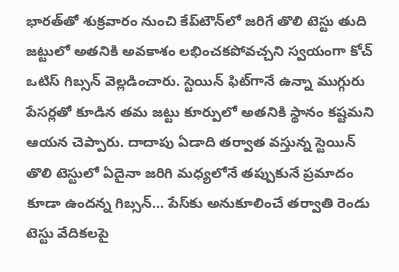భారత్‌తో శుక్రవారం నుంచి కేప్‌టౌన్‌లో జరిగే తొలి టెస్టు తుది జట్టులో అతనికి అవకాశం లభించకపోవచ్చని స్వయంగా కోచ్‌ ఒటిస్‌ గిబ్సన్‌ వెల్లడించారు. స్టెయిన్‌ ఫిట్‌గానే ఉన్నా ముగ్గురు పేసర్లతో కూడిన తమ జట్టు కూర్పులో అతనికి స్థానం కష్టమని ఆయన చెప్పారు. దాదాపు ఏడాది తర్వాత వస్తున్న స్టెయిన్‌ తొలి టెస్టులో ఏదైనా జరిగి మధ్యలోనే తప్పుకునే ప్రమాదం కూడా ఉందన్న గిబ్సన్‌... పేస్‌కు అనుకూలించే తర్వాతి రెండు టెస్టు వేదికలపై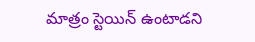మాత్రం స్టెయిన్‌ ఉంటాడని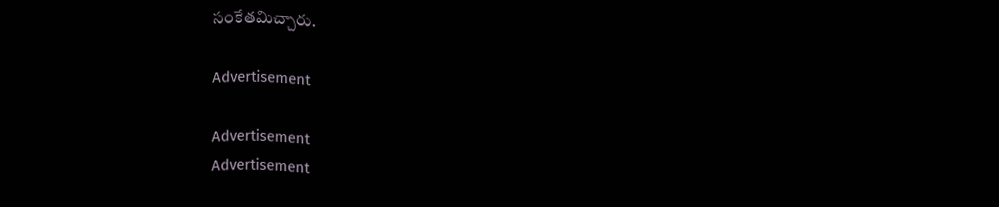సంకేతమిచ్చారు.

Advertisement

Advertisement
Advertisement